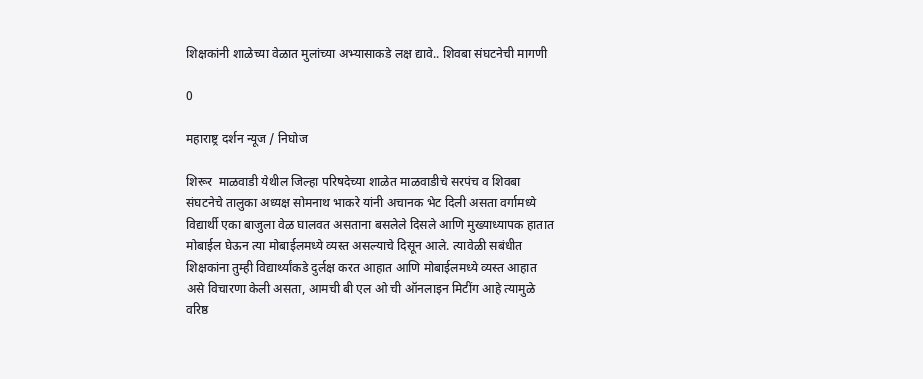शिक्षकांनी शाळेच्या वेळात मुलांच्या अभ्यासाकडे लक्ष द्यावे.. शिवबा संघटनेची मागणी

0

महाराष्ट्र दर्शन न्यूज / निघोज

शिरूर  माळवाडी येथील जिल्हा परिषदेच्या शाळेत माळवाडीचे सरपंच व शिवबा संघटनेचे तालुका अध्यक्ष सोमनाथ भाकरे यांनी अचानक भेट दिली असता वर्गामध्ये विद्यार्थी एका बाजुला वेळ घालवत असताना बसलेले दिसले आणि मुख्याध्यापक हातात मोबाईल घेऊन त्या मोबाईलमध्ये व्यस्त असल्याचे दिसून आले. त्यावेळी सबंधीत शिक्षकांना तुम्ही विद्यार्थ्यांकडे दुर्लक्ष करत आहात आणि मोबाईलमध्ये व्यस्त आहात असे विचारणा केली असता, आमची बी एल ओ ची ऑनलाइन मिटींग आहे त्यामुळे वरिष्ठ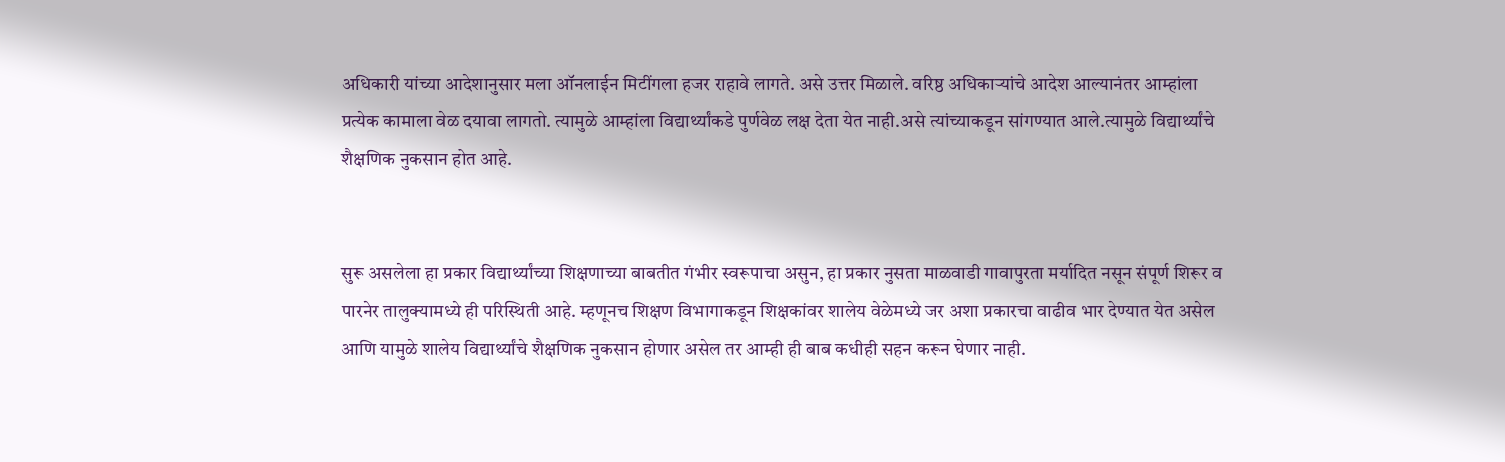अधिकारी यांच्या आदेशानुसार मला ऑनलाईन मिटींगला हजर राहावे लागते. असे उत्तर मिळाले. वरिष्ठ अधिकाऱ्यांचे आदेश आल्यानंतर आम्हांला प्रत्येक कामाला वेळ दयावा लागतो. त्यामुळे आम्हांला विद्यार्थ्यांकडे पुर्णवेळ लक्ष देता येत नाही.असे त्यांच्याकडून सांगण्यात आले.त्यामुळे विद्यार्थ्यांचे शैक्षणिक नुकसान होत आहे.


सुरू असलेला हा प्रकार विद्यार्थ्यांच्या शिक्षणाच्या बाबतीत गंभीर स्वरूपाचा असुन, हा प्रकार नुसता माळवाडी गावापुरता मर्यादित नसून संपूर्ण शिरूर व पारनेर तालुक्यामध्ये ही परिस्थिती आहे. म्हणूनच शिक्षण विभागाकडून शिक्षकांवर शालेय वेळेमध्ये जर अशा प्रकारचा वाढीव भार देण्यात येत असेल आणि यामुळे शालेय विद्यार्थ्यांचे शैक्षणिक नुकसान होणार असेल तर आम्ही ही बाब कधीही सहन करून घेणार नाही.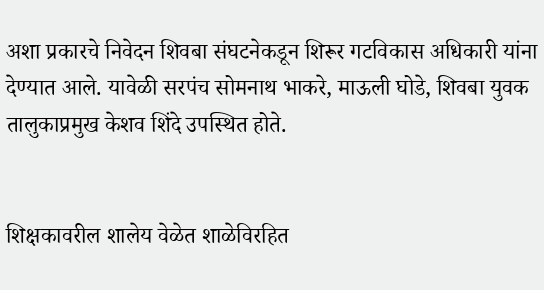अशा प्रकारचे निवेदन शिवबा संघटनेकडून शिरूर गटविकास अधिकारी यांना देण्यात आले. यावेळी सरपंच सोमनाथ भाकरे, माऊली घोडे, शिवबा युवक तालुकाप्रमुख केशव शिंदे उपस्थित होते.


शिक्षकावरील शालेय वेळेत शाळेविरहित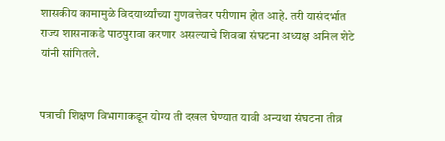शासकीय कामामुळे विदयार्थ्यांच्या गुणवत्तेवर परीणाम होत आहे. तरी यासंदर्भात राज्य शासनाकडे पाठपुरावा करणार असल्याचे शिवबा संघटना अध्यक्ष अनिल शेटे यांनी सांगितले.


पत्राची शिक्षण विभागाकडून योग्य ती दखल घेण्यात यावी अन्यथा संघटना तीव्र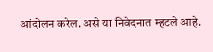आंदोलन करेल. असे या निवेदनात म्हटले आहे.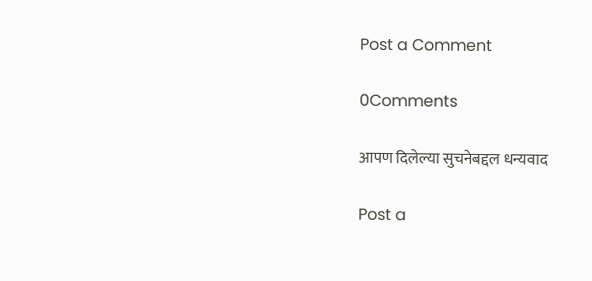Post a Comment

0Comments

आपण दिलेल्या सुचनेबद्दल धन्यवाद

Post a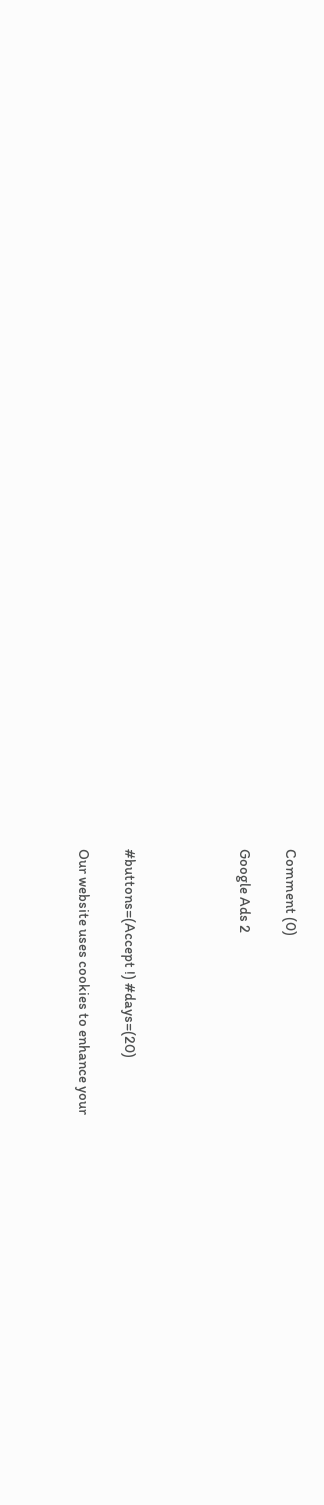Comment (0)

Google Ads 2




#buttons=(Accept !) #days=(20)

Our website uses cookies to enhance your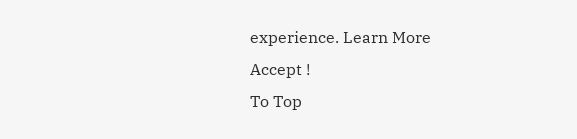experience. Learn More
Accept !
To Top